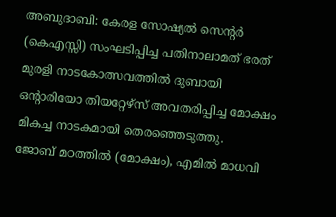അബുദാബി: കേരള സോഷ്യൽ സെന്റർ (കെഎസ്സി) സംഘടിപ്പിച്ച പതിനാലാമത് ഭരത് മുരളി നാടകോത്സവത്തിൽ ദുബായി ഒന്റാരിയോ തിയറ്റേഴ്സ് അവതരിപ്പിച്ച മോക്ഷം മികച്ച നാടകമായി തെരഞ്ഞെടുത്തു.
ജോബ് മഠത്തിൽ (മോക്ഷം), എമിൽ മാധവി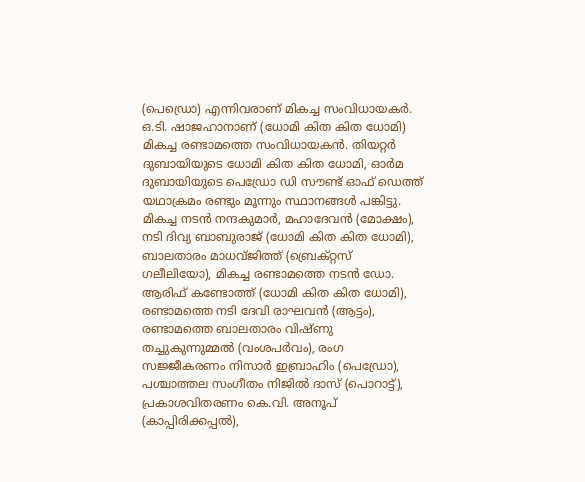(പെഡ്രൊ) എന്നിവരാണ് മികച്ച സംവിധായകർ. ഒ.ടി. ഷാജഹാനാണ് (ധോമി കിത കിത ധോമി) മികച്ച രണ്ടാമത്തെ സംവിധായകൻ. തിയറ്റർ ദുബായിയുടെ ധോമി കിത കിത ധോമി, ഓർമ ദുബായിയുടെ പെഡ്രോ ഡി സൗണ്ട് ഓഫ് ഡെത്ത് യഥാക്രമം രണ്ടും മൂന്നും സ്ഥാനങ്ങൾ പങ്കിട്ടു.
മികച്ച നടൻ നന്ദകുമാർ, മഹാദേവൻ (മോക്ഷം), നടി ദിവ്യ ബാബുരാജ് (ധോമി കിത കിത ധോമി), ബാലതാരം മാധവ്ജിത്ത് (ബ്രെക്റ്റസ് ഗലീലിയോ), മികച്ച രണ്ടാമത്തെ നടൻ ഡോ. ആരിഫ് കണ്ടോത്ത് (ധോമി കിത കിത ധോമി), രണ്ടാമത്തെ നടി ദേവി രാഘവൻ (ആട്ടം), രണ്ടാമത്തെ ബാലതാരം വിഷ്ണു തച്ചുകുന്നുമ്മൽ (വംശപർവം), രംഗ സജ്ജീകരണം നിസാർ ഇബ്രാഹിം (പെഡ്രോ), പശ്ചാത്തല സംഗീതം നിജിൽ ദാസ് (പൊറാട്ട്), പ്രകാശവിതരണം കെ.വി. അനൂപ് (കാപ്പിരിക്കപ്പൽ),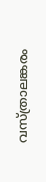വസ്ത്രാലങ്കരം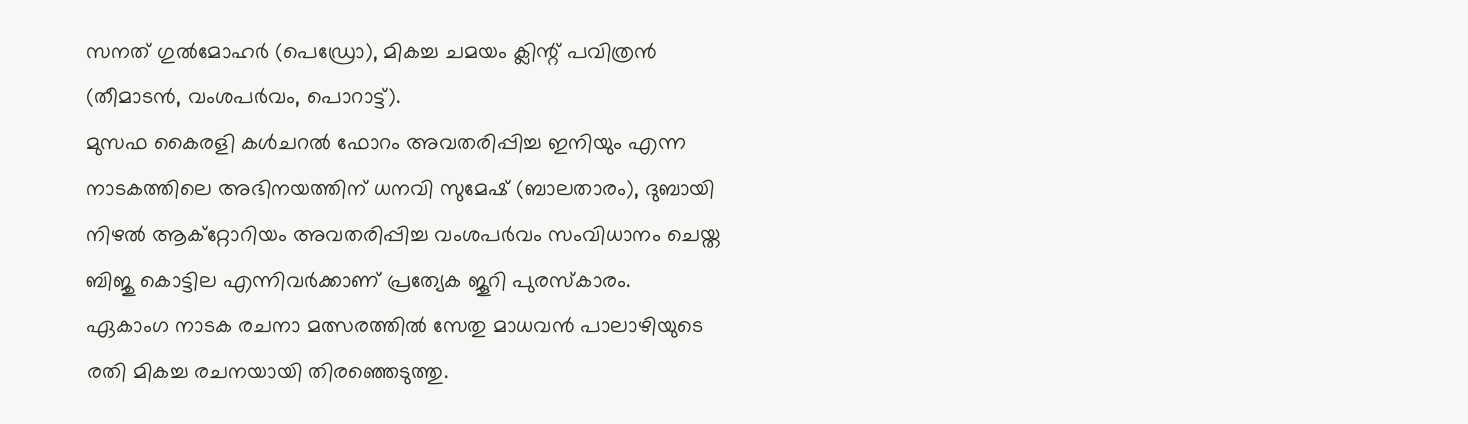സനത് ഗുൽമോഹർ (പെഡ്രോ), മികച്ച ചമയം ക്ലിന്റ് പവിത്രൻ (തീമാടൻ, വംശപർവം, പൊറാട്ട്).
മുസഫ കൈരളി കൾചറൽ ഫോറം അവതരിപ്പിച്ച ഇനിയും എന്ന നാടകത്തിലെ അഭിനയത്തിന് ധനവി സുമേഷ് (ബാലതാരം), ദുബായി നിഴൽ ആക്റ്റോറിയം അവതരിപ്പിച്ച വംശപർവം സംവിധാനം ചെയ്ത ബിജു കൊട്ടില എന്നിവർക്കാണ് പ്രത്യേക ജൂറി പുരസ്കാരം.
ഏകാംഗ നാടക രചനാ മത്സരത്തിൽ സേതു മാധവൻ പാലാഴിയുടെ രതി മികച്ച രചനയായി തിരഞ്ഞെടുത്തു.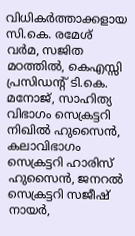വിധികർത്താക്കളായ സി.കെ. രമേശ് വർമ, സജിത മഠത്തിൽ, കെഎസ്സി പ്രസിഡന്റ് ടി.കെ. മനോജ്, സാഹിത്യ വിഭാഗം സെക്രട്ടറി നിഖിൽ ഹുസൈൻ, കലാവിഭാഗം സെക്രട്ടറി ഹാരിസ് ഹുസൈൻ, ജനറൽ സെക്രട്ടറി സജീഷ് നായർ,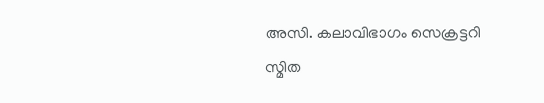അസി. കലാവിഭാഗം സെക്രട്ടറി സ്മിത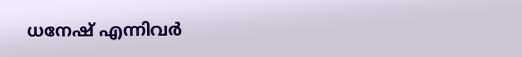ധനേഷ് എന്നിവർ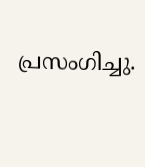പ്രസംഗിച്ചു.